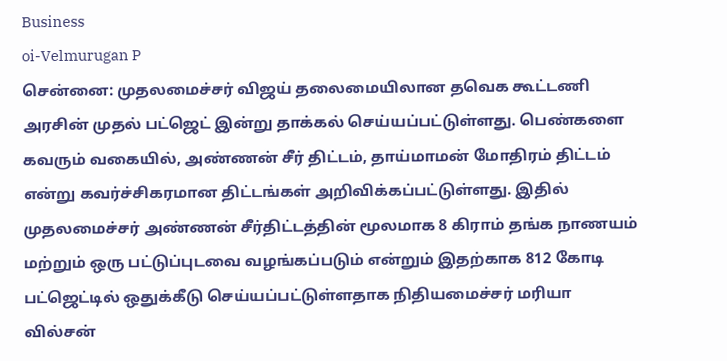Business
oi-Velmurugan P
சென்னை: முதலமைச்சர் விஜய் தலைமையிலான தவெக கூட்டணி அரசின் முதல் பட்ஜெட் இன்று தாக்கல் செய்யப்பட்டுள்ளது. பெண்களை கவரும் வகையில், அண்ணன் சீர் திட்டம், தாய்மாமன் மோதிரம் திட்டம் என்று கவர்ச்சிகரமான திட்டங்கள் அறிவிக்கப்பட்டுள்ளது. இதில் முதலமைச்சர் அண்ணன் சீர்திட்டத்தின் மூலமாக 8 கிராம் தங்க நாணயம் மற்றும் ஒரு பட்டுப்புடவை வழங்கப்படும் என்றும் இதற்காக 812 கோடி பட்ஜெட்டில் ஒதுக்கீடு செய்யப்பட்டுள்ளதாக நிதியமைச்சர் மரியா வில்சன்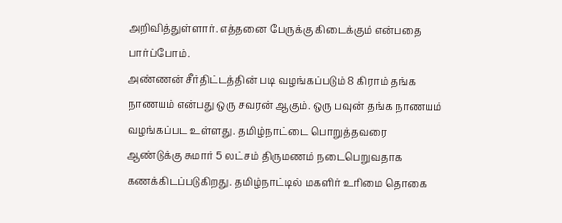அறிவித்துள்ளார். எத்தனை பேருக்கு கிடைக்கும் என்பதை பார்ப்போம்.
அண்ணன் சீர்திட்டத்தின் படி வழங்கப்படும் 8 கிராம் தங்க நாணயம் என்பது ஒரு சவரன் ஆகும். ஒரு பவுன் தங்க நாணயம் வழங்கப்பட உள்ளது. தமிழ்நாட்டை பொறுத்தவரை ஆண்டுக்கு சுமார் 5 லட்சம் திருமணம் நடைபெறுவதாக கணக்கிடப்படுகிறது. தமிழ்நாட்டில் மகளிர் உரிமை தொகை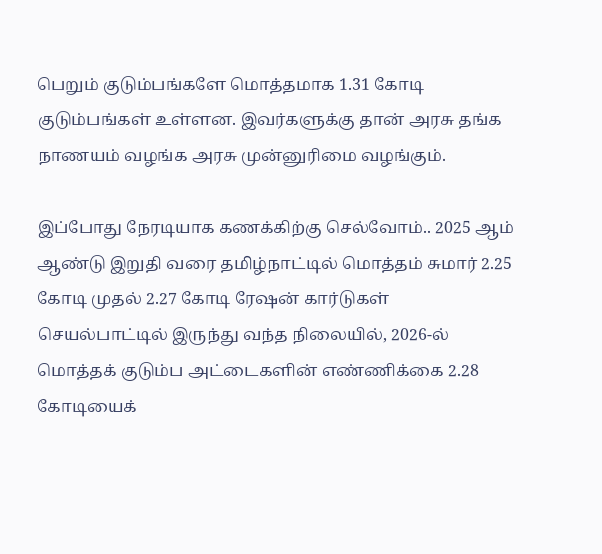பெறும் குடும்பங்களே மொத்தமாக 1.31 கோடி குடும்பங்கள் உள்ளன. இவர்களுக்கு தான் அரசு தங்க நாணயம் வழங்க அரசு முன்னுரிமை வழங்கும்.

இப்போது நேரடியாக கணக்கிற்கு செல்வோம்.. 2025 ஆம் ஆண்டு இறுதி வரை தமிழ்நாட்டில் மொத்தம் சுமார் 2.25 கோடி முதல் 2.27 கோடி ரேஷன் கார்டுகள் செயல்பாட்டில் இருந்து வந்த நிலையில், 2026-ல் மொத்தக் குடும்ப அட்டைகளின் எண்ணிக்கை 2.28 கோடியைக்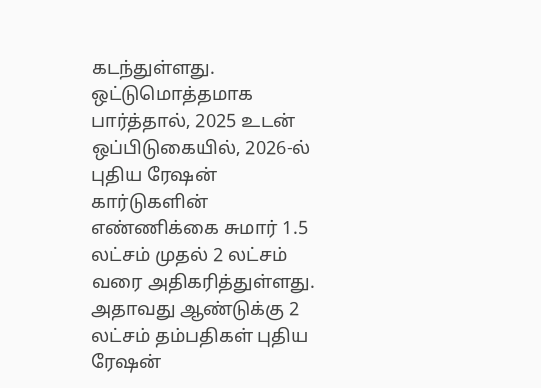கடந்துள்ளது. ஒட்டுமொத்தமாக பார்த்தால், 2025 உடன் ஒப்பிடுகையில், 2026-ல் புதிய ரேஷன் கார்டுகளின் எண்ணிக்கை சுமார் 1.5 லட்சம் முதல் 2 லட்சம் வரை அதிகரித்துள்ளது. அதாவது ஆண்டுக்கு 2 லட்சம் தம்பதிகள் புதிய ரேஷன்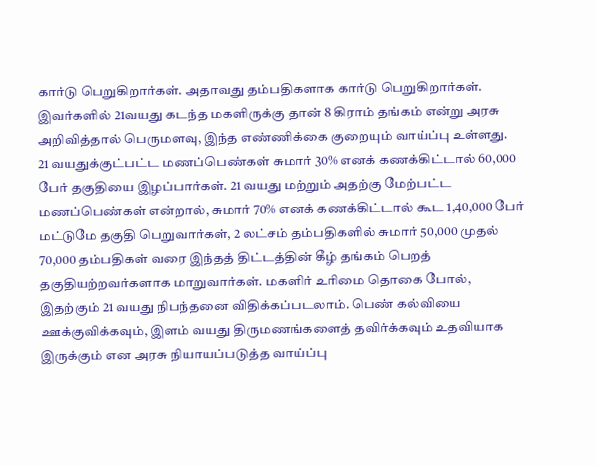கார்டு பெறுகிறார்கள். அதாவது தம்பதிகளாக கார்டு பெறுகிறார்கள். இவர்களில் 21வயது கடந்த மகளிருக்கு தான் 8 கிராம் தங்கம் என்று அரசு அறிவித்தால் பெருமளவு, இந்த எண்ணிக்கை குறையும் வாய்ப்பு உள்ளது.
21 வயதுக்குட்பட்ட மணப்பெண்கள் சுமார் 30% எனக் கணக்கிட்டால் 60,000 பேர் தகுதியை இழப்பார்கள். 21 வயது மற்றும் அதற்கு மேற்பட்ட மணப்பெண்கள் என்றால், சுமார் 70% எனக் கணக்கிட்டால் கூட 1,40,000 பேர் மட்டுமே தகுதி பெறுவார்கள், 2 லட்சம் தம்பதிகளில் சுமார் 50,000 முதல் 70,000 தம்பதிகள் வரை இந்தத் திட்டத்தின் கீழ் தங்கம் பெறத் தகுதியற்றவர்களாக மாறுவார்கள். மகளிர் உரிமை தொகை போல், இதற்கும் 21 வயது நிபந்தனை விதிக்கப்படலாம். பெண் கல்வியை ஊக்குவிக்கவும், இளம் வயது திருமணங்களைத் தவிர்க்கவும் உதவியாக இருக்கும் என அரசு நியாயப்படுத்த வாய்ப்பு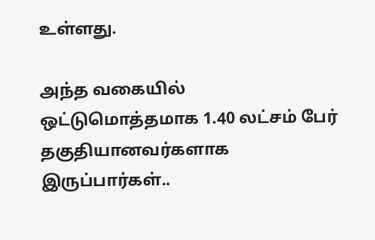உள்ளது.

அந்த வகையில் ஒட்டுமொத்தமாக 1.40 லட்சம் பேர் தகுதியானவர்களாக இருப்பார்கள்..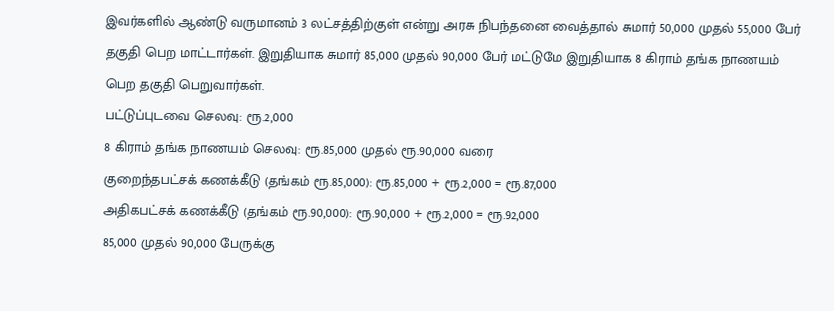இவர்களில் ஆண்டு வருமானம் 3 லட்சத்திற்குள் என்று அரசு நிபந்தனை வைத்தால் சுமார் 50,000 முதல் 55,000 பேர் தகுதி பெற மாட்டார்கள். இறுதியாக சுமார் 85,000 முதல் 90,000 பேர் மட்டுமே இறுதியாக 8 கிராம் தங்க நாணயம் பெற தகுதி பெறுவார்கள்.
பட்டுப்புடவை செலவு: ரூ.2,000
8 கிராம் தங்க நாணயம் செலவு: ரூ.85,000 முதல் ரூ.90,000 வரை
குறைந்தபட்சக் கணக்கீடு (தங்கம் ரூ.85,000): ரூ.85,000 + ரூ.2,000 = ரூ.87,000
அதிகபட்சக் கணக்கீடு (தங்கம் ரூ.90,000): ரூ.90,000 + ரூ.2,000 = ரூ.92,000
85,000 முதல் 90,000 பேருக்கு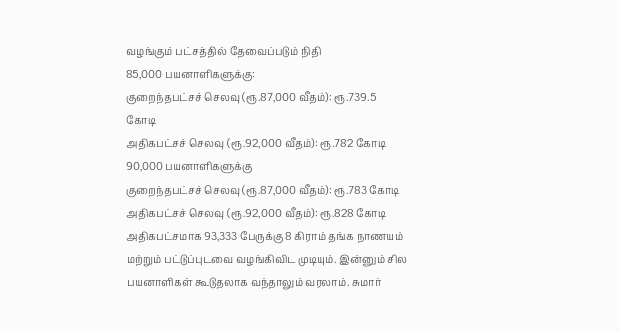வழங்கும் பட்சத்தில் தேவைப்படும் நிதி
85,000 பயனாளிகளுக்கு:
குறைந்தபட்சச் செலவு (ரூ.87,000 வீதம்): ரூ.739.5 கோடி
அதிகபட்சச் செலவு (ரூ.92,000 வீதம்): ரூ.782 கோடி
90,000 பயனாளிகளுக்கு
குறைந்தபட்சச் செலவு (ரூ.87,000 வீதம்): ரூ.783 கோடி
அதிகபட்சச் செலவு (ரூ.92,000 வீதம்): ரூ.828 கோடி
அதிகபட்சமாக 93,333 பேருக்கு 8 கிராம் தங்க நாணயம் மற்றும் பட்டுப்புடவை வழங்கிவிட முடியும். இன்னும் சில பயனாளிகள் கூடுதலாக வந்தாலும் வரலாம். சுமார்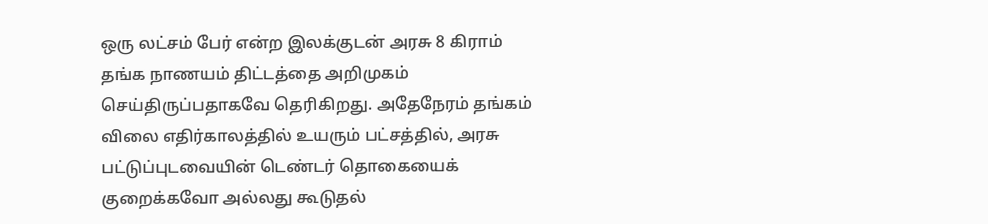ஒரு லட்சம் பேர் என்ற இலக்குடன் அரசு 8 கிராம் தங்க நாணயம் திட்டத்தை அறிமுகம் செய்திருப்பதாகவே தெரிகிறது. அதேநேரம் தங்கம் விலை எதிர்காலத்தில் உயரும் பட்சத்தில், அரசு பட்டுப்புடவையின் டெண்டர் தொகையைக் குறைக்கவோ அல்லது கூடுதல்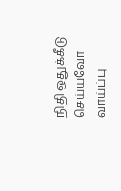நிதி ஒதுக்கீடு செய்யவோ வாய்ப்பு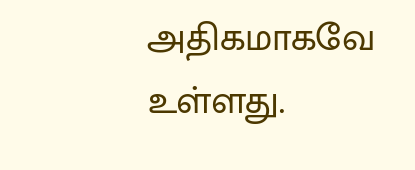அதிகமாகவே உள்ளது.